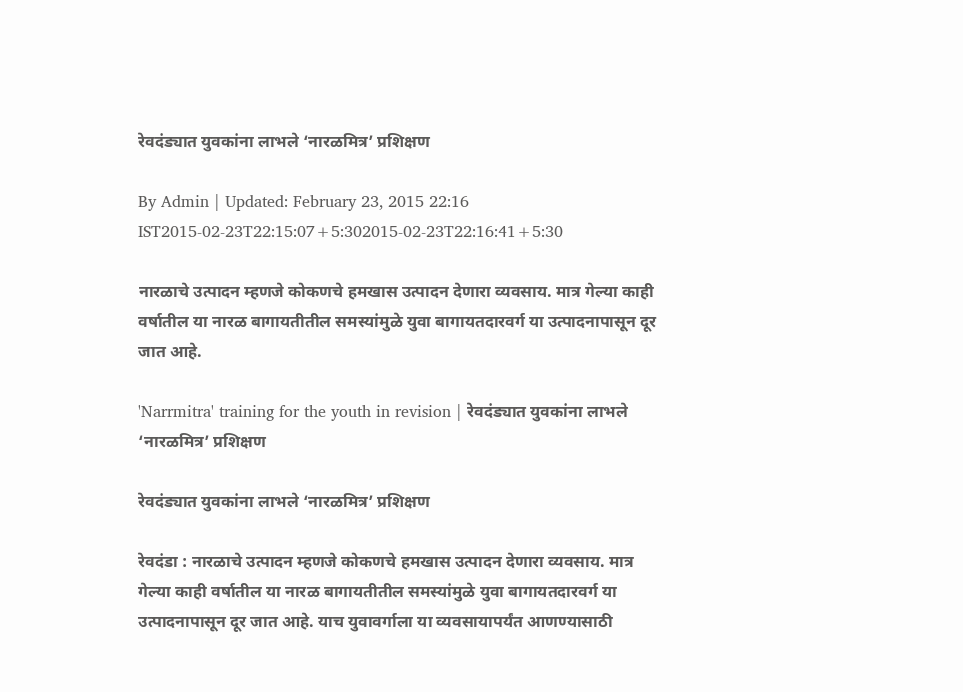रेवदंड्यात युवकांना लाभले ‘नारळमित्र’ प्रशिक्षण

By Admin | Updated: February 23, 2015 22:16 IST2015-02-23T22:15:07+5:302015-02-23T22:16:41+5:30

नारळाचे उत्पादन म्हणजे कोकणचे हमखास उत्पादन देणारा व्यवसाय. मात्र गेल्या काही वर्षातील या नारळ बागायतीतील समस्यांमुळे युवा बागायतदारवर्ग या उत्पादनापासून दूर जात आहे.

'Narrmitra' training for the youth in revision | रेवदंड्यात युवकांना लाभले ‘नारळमित्र’ प्रशिक्षण

रेवदंड्यात युवकांना लाभले ‘नारळमित्र’ प्रशिक्षण

रेवदंडा : नारळाचे उत्पादन म्हणजे कोकणचे हमखास उत्पादन देणारा व्यवसाय. मात्र गेल्या काही वर्षातील या नारळ बागायतीतील समस्यांमुळे युवा बागायतदारवर्ग या उत्पादनापासून दूर जात आहे. याच युवावर्गाला या व्यवसायापर्यंत आणण्यासाठी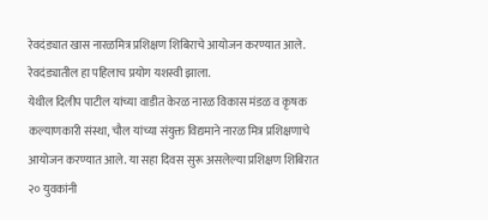रेवदंड्यात खास नारळमित्र प्रशिक्षण शिबिराचे आयोजन करण्यात आले. रेवदंड्यातील हा पहिलाच प्रयोग यशस्वी झाला.
येथील दिलीप पाटील यांच्या वाडीत केरळ नारळ विकास मंडळ व कृषक कल्याणकारी संस्था, चौल यांच्या संयुक्त विद्यमाने नारळ मित्र प्रशिक्षणाचे आयोजन करण्यात आले. या सहा दिवस सुरू असलेल्या प्रशिक्षण शिबिरात २० युवकांनी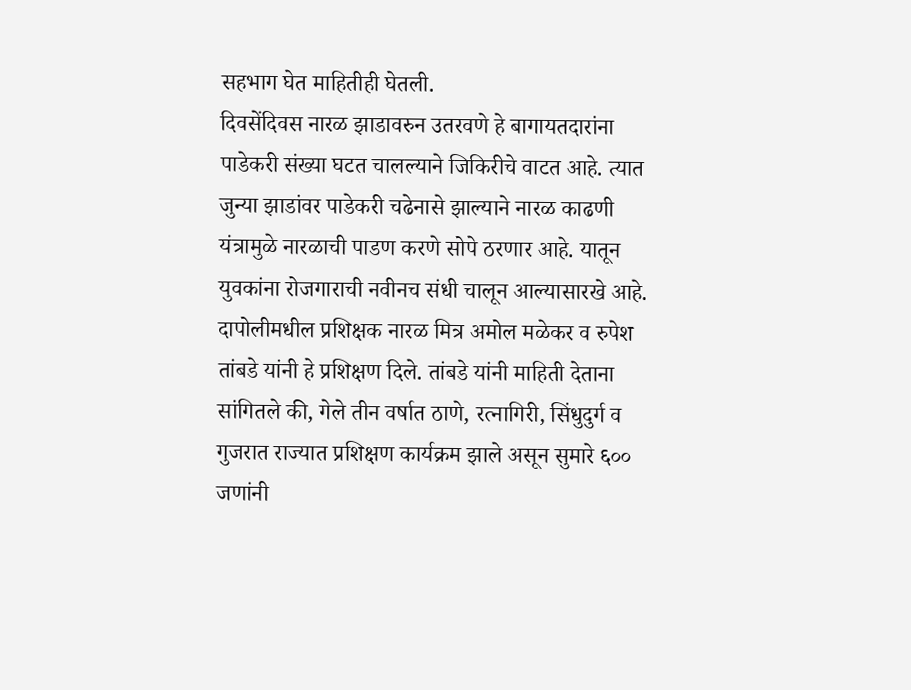सहभाग घेत माहितीही घेतली.
दिवसेंदिवस नारळ झाडावरुन उतरवणे हे बागायतदारांना पाडेकरी संख्या घटत चालल्याने जिकिरीचे वाटत आहे. त्यात जुन्या झाडांवर पाडेकरी चढेनासे झाल्याने नारळ काढणी यंत्रामुळे नारळाची पाडण करणे सोपे ठरणार आहे. यातून युवकांना रोजगाराची नवीनच संधी चालून आल्यासारखे आहे. दापोलीमधील प्रशिक्षक नारळ मित्र अमोल मळेकर व रुपेश तांबडे यांनी हे प्रशिक्षण दिले. तांबडे यांनी माहिती देताना सांगितले की, गेले तीन वर्षात ठाणे, रत्नागिरी, सिंधुदुर्ग व गुजरात राज्यात प्रशिक्षण कार्यक्रम झाले असून सुमारे ६०० जणांनी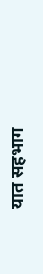यात सहभाग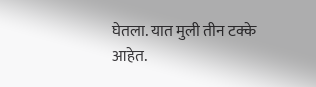घेतला. यात मुली तीन टक्के
आहेत.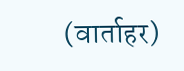(वार्ताहर)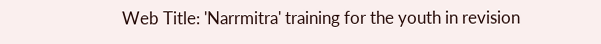Web Title: 'Narrmitra' training for the youth in revision